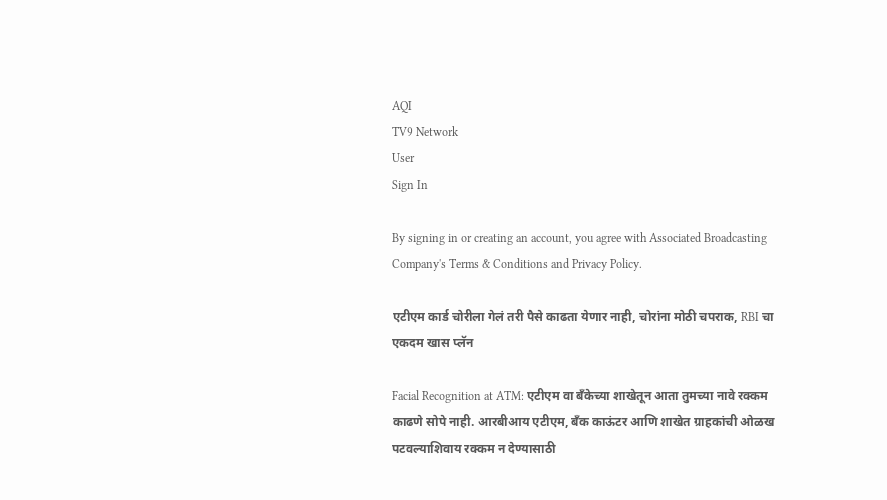AQI
TV9 Network
User
Sign In

By signing in or creating an account, you agree with Associated Broadcasting Company's Terms & Conditions and Privacy Policy.

एटीएम कार्ड चोरीला गेलं तरी पैसे काढता येणार नाही, चोरांना मोठी चपराक, RBI चा एकदम खास प्लॅन

Facial Recognition at ATM: एटीएम वा बँकेच्या शाखेतून आता तुमच्या नावे रक्कम काढणे सोपे नाही. आरबीआय एटीएम, बँक काऊंटर आणि शाखेत ग्राहकांची ओळख पटवल्याशिवाय रक्कम न देण्यासाठी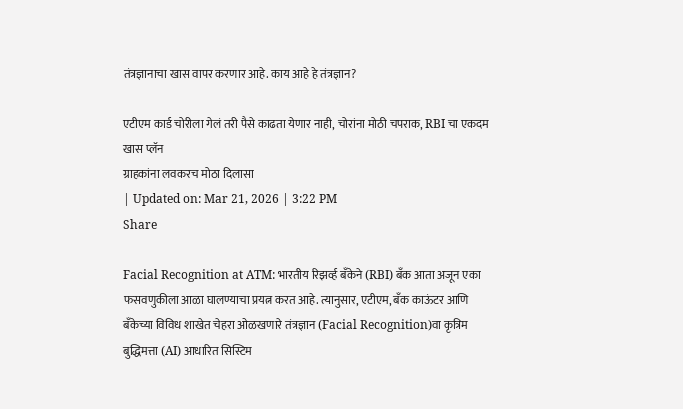तंत्रज्ञानाचा खास वापर करणार आहे. काय आहे हे तंत्रज्ञान?

एटीएम कार्ड चोरीला गेलं तरी पैसे काढता येणार नाही, चोरांना मोठी चपराक, RBI चा एकदम खास प्लॅन
ग्राहकांना लवकरच मोठा दिलासा
| Updated on: Mar 21, 2026 | 3:22 PM
Share

Facial Recognition at ATM: भारतीय रिझर्व्ह बँकेने (RBI) बँक आता अजून एका फसवणुकीला आळा घालण्याचा प्रयत्न करत आहे. त्यानुसार, एटीएम, बँक काऊंटर आणि बँकेच्या विविध शाखेत चेहरा ओळखणारे तंत्रज्ञान (Facial Recognition)वा कृत्रिम बुद्धिमत्ता (AI) आधारित सिस्टिम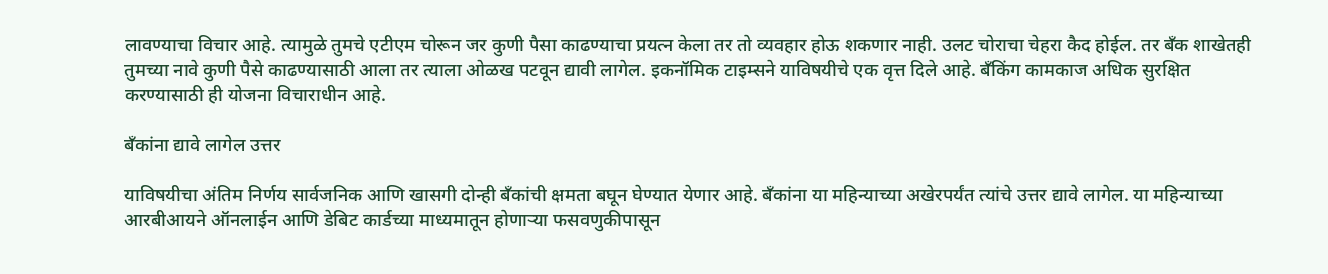लावण्याचा विचार आहे. त्यामुळे तुमचे एटीएम चोरून जर कुणी पैसा काढण्याचा प्रयत्न केला तर तो व्यवहार होऊ शकणार नाही. उलट चोराचा चेहरा कैद होईल. तर बँक शाखेतही तुमच्या नावे कुणी पैसे काढण्यासाठी आला तर त्याला ओळख पटवून द्यावी लागेल. इकनॉमिक टाइम्सने याविषयीचे एक वृत्त दिले आहे. बँकिंग कामकाज अधिक सुरक्षित करण्यासाठी ही योजना विचाराधीन आहे.

बँकांना द्यावे लागेल उत्तर

याविषयीचा अंतिम निर्णय सार्वजनिक आणि खासगी दोन्ही बँकांची क्षमता बघून घेण्यात येणार आहे. बँकांना या महिन्याच्या अखेरपर्यंत त्यांचे उत्तर द्यावे लागेल. या महिन्याच्या आरबीआयने ऑनलाईन आणि डेबिट कार्डच्या माध्यमातून होणाऱ्या फसवणुकीपासून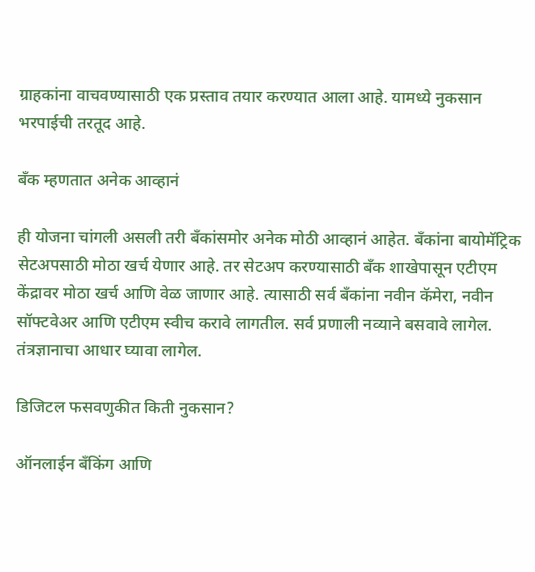ग्राहकांना वाचवण्यासाठी एक प्रस्ताव तयार करण्यात आला आहे. यामध्ये नुकसान भरपाईची तरतूद आहे.

बँक म्हणतात अनेक आव्हानं

ही योजना चांगली असली तरी बँकांसमोर अनेक मोठी आव्हानं आहेत. बँकांना बायोमॅट्रिक सेटअपसाठी मोठा खर्च येणार आहे. तर सेटअप करण्यासाठी बँक शाखेपासून एटीएम केंद्रावर मोठा खर्च आणि वेळ जाणार आहे. त्यासाठी सर्व बँकांना नवीन कॅमेरा, नवीन सॉफ्टवेअर आणि एटीएम स्वीच करावे लागतील. सर्व प्रणाली नव्याने बसवावे लागेल. तंत्रज्ञानाचा आधार घ्यावा लागेल.

डिजिटल फसवणुकीत किती नुकसान?

ऑनलाईन बँकिंग आणि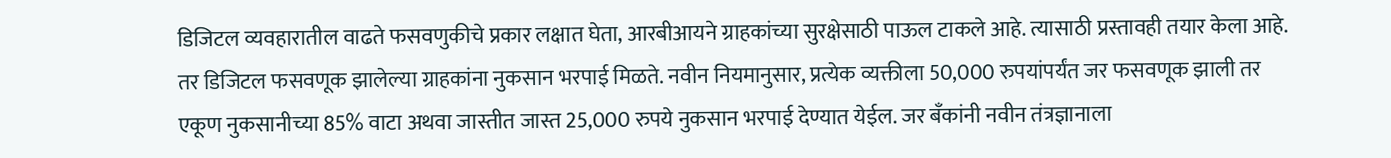डिजिटल व्यवहारातील वाढते फसवणुकीचे प्रकार लक्षात घेता, आरबीआयने ग्राहकांच्या सुरक्षेसाठी पाऊल टाकले आहे. त्यासाठी प्रस्तावही तयार केला आहे. तर डिजिटल फसवणूक झालेल्या ग्राहकांना नुकसान भरपाई मिळते. नवीन नियमानुसार, प्रत्येक व्यक्तीला 50,000 रुपयांपर्यंत जर फसवणूक झाली तर एकूण नुकसानीच्या 85% वाटा अथवा जास्तीत जास्त 25,000 रुपये नुकसान भरपाई देण्यात येईल. जर बँकांनी नवीन तंत्रज्ञानाला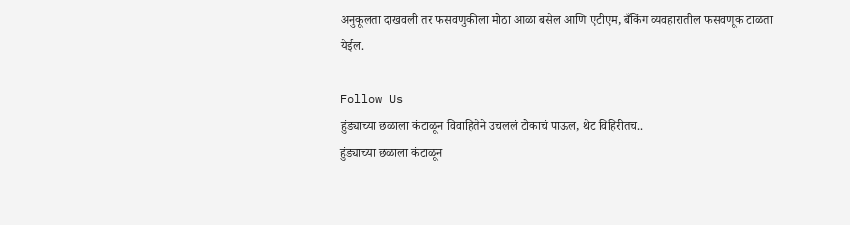अनुकूलता दाखवली तर फसवणुकीला मोठा आळा बसेल आणि एटीएम, बँकिंग व्यवहारातील फसवणूक टाळता येईल.

Follow Us
हुंड्याच्या छळाला कंटाळून विवाहितेने उचललं टोकाचं पाऊल, थेट विहिरीतच..
हुंड्याच्या छळाला कंटाळून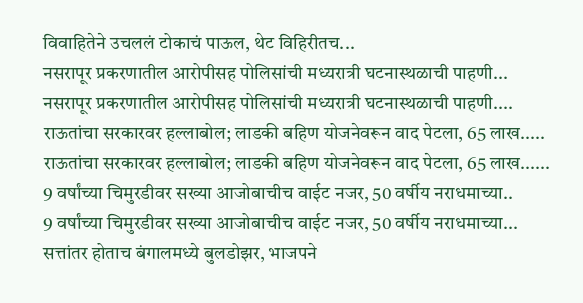विवाहितेने उचललं टोकाचं पाऊल, थेट विहिरीतच...
नसरापूर प्रकरणातील आरोपीसह पोलिसांची मध्यरात्री घटनास्थळाची पाहणी...
नसरापूर प्रकरणातील आरोपीसह पोलिसांची मध्यरात्री घटनास्थळाची पाहणी....
राऊतांचा सरकारवर हल्लाबोल; लाडकी बहिण योजनेवरून वाद पेटला, 65 लाख.....
राऊतांचा सरकारवर हल्लाबोल; लाडकी बहिण योजनेवरून वाद पेटला, 65 लाख......
9 वर्षांच्या चिमुरडीवर सख्या आजोबाचीच वाईट नजर, 50 वर्षीय नराधमाच्या..
9 वर्षांच्या चिमुरडीवर सख्या आजोबाचीच वाईट नजर, 50 वर्षीय नराधमाच्या...
सत्तांतर होताच बंगालमध्ये बुलडोझर, भाजपने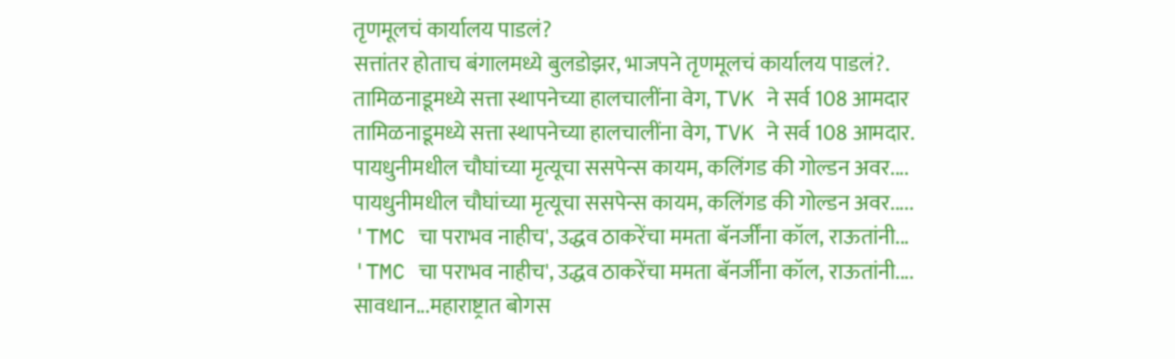तृणमूलचं कार्यालय पाडलं?
सत्तांतर होताच बंगालमध्ये बुलडोझर, भाजपने तृणमूलचं कार्यालय पाडलं?.
तामिळनाडूमध्ये सत्ता स्थापनेच्या हालचालींना वेग, TVK ने सर्व 108 आमदार
तामिळनाडूमध्ये सत्ता स्थापनेच्या हालचालींना वेग, TVK ने सर्व 108 आमदार.
पायधुनीमधील चौघांच्या मृत्यूचा ससपेन्स कायम, कलिंगड की गोल्डन अवर....
पायधुनीमधील चौघांच्या मृत्यूचा ससपेन्स कायम, कलिंगड की गोल्डन अवर.....
'TMC चा पराभव नाहीच', उद्धव ठाकरेंचा ममता बॅनर्जींना कॉल, राऊतांनी...
'TMC चा पराभव नाहीच', उद्धव ठाकरेंचा ममता बॅनर्जींना कॉल, राऊतांनी....
सावधान...महाराष्ट्रात बोगस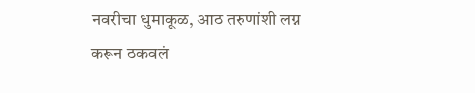नवरीचा धुमाकूळ, आठ तरुणांशी लग्न करून ठकवलं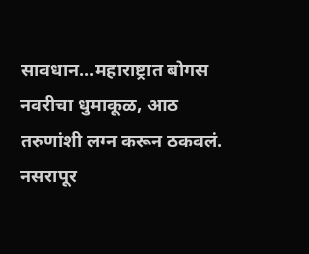सावधान...महाराष्ट्रात बोगस नवरीचा धुमाकूळ, आठ तरुणांशी लग्न करून ठकवलं.
नसरापूर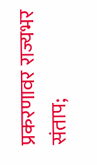प्रकरणावर राज्यभर संताप;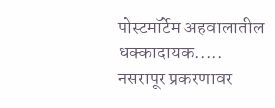पोस्टमॉर्टेम अहवालातील धक्कादायक.....
नसरापूर प्रकरणावर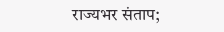राज्यभर संताप;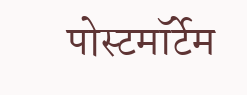पोस्टमॉर्टेम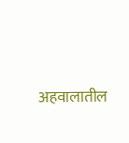अहवालातील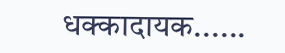धक्कादायक......